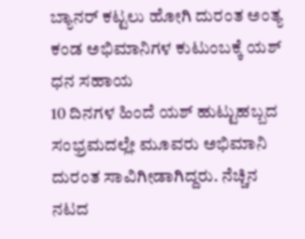ಬ್ಯಾನರ್ ಕಟ್ಟಲು ಹೋಗಿ ದುರಂತ ಅಂತ್ಯ ಕಂಡ ಅಭಿಮಾನಿಗಳ ಕುಟುಂಬಕ್ಕೆ ಯಶ್ ಧನ ಸಹಾಯ
10 ದಿನಗಳ ಹಿಂದೆ ಯಶ್ ಹುಟ್ಟುಹಬ್ಬದ ಸಂಭ್ರಮದಲ್ಲೇ ಮೂವರು ಅಭಿಮಾನಿ ದುರಂತ ಸಾವಿಗೀಡಾಗಿದ್ದರು. ನೆಚ್ಚಿನ ನಟದ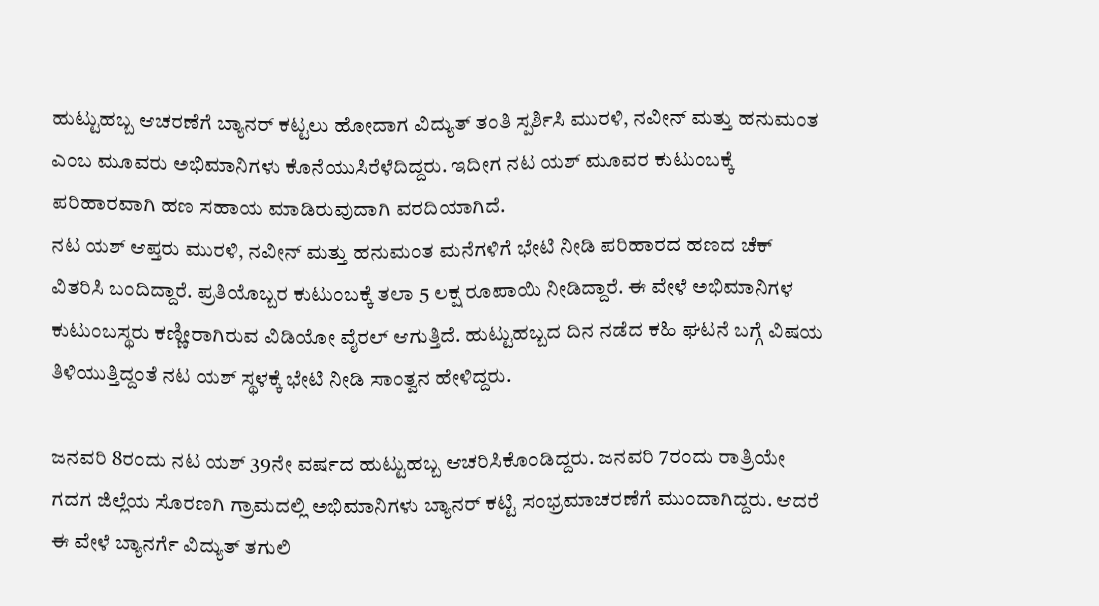ಹುಟ್ಟುಹಬ್ಬ ಆಚರಣೆಗೆ ಬ್ಯಾನರ್ ಕಟ್ಟಲು ಹೋದಾಗ ವಿದ್ಯುತ್ ತಂತಿ ಸ್ಪರ್ಶಿಸಿ ಮುರಳಿ, ನವೀನ್ ಮತ್ತು ಹನುಮಂತ ಎಂಬ ಮೂವರು ಅಭಿಮಾನಿಗಳು ಕೊನೆಯುಸಿರೆಳೆದಿದ್ದರು. ಇದೀಗ ನಟ ಯಶ್ ಮೂವರ ಕುಟುಂಬಕ್ಕೆ ಪರಿಹಾರವಾಗಿ ಹಣ ಸಹಾಯ ಮಾಡಿರುವುದಾಗಿ ವರದಿಯಾಗಿದೆ.
ನಟ ಯಶ್ ಆಪ್ತರು ಮುರಳಿ, ನವೀನ್ ಮತ್ತು ಹನುಮಂತ ಮನೆಗಳಿಗೆ ಭೇಟಿ ನೀಡಿ ಪರಿಹಾರದ ಹಣದ ಚೆಕ್ ವಿತರಿಸಿ ಬಂದಿದ್ದಾರೆ. ಪ್ರತಿಯೊಬ್ಬರ ಕುಟುಂಬಕ್ಕೆ ತಲಾ 5 ಲಕ್ಷ ರೂಪಾಯಿ ನೀಡಿದ್ದಾರೆ. ಈ ವೇಳೆ ಅಭಿಮಾನಿಗಳ ಕುಟುಂಬಸ್ಥರು ಕಣ್ಣೀರಾಗಿರುವ ವಿಡಿಯೋ ವೈರಲ್ ಆಗುತ್ತಿದೆ. ಹುಟ್ಟುಹಬ್ಬದ ದಿನ ನಡೆದ ಕಹಿ ಘಟನೆ ಬಗ್ಗೆ ವಿಷಯ ತಿಳಿಯುತ್ತಿದ್ದಂತೆ ನಟ ಯಶ್ ಸ್ಥಳಕ್ಕೆ ಭೇಟಿ ನೀಡಿ ಸಾಂತ್ವನ ಹೇಳಿದ್ದರು.

ಜನವರಿ 8ರಂದು ನಟ ಯಶ್ 39ನೇ ವರ್ಷದ ಹುಟ್ಟುಹಬ್ಬ ಆಚರಿಸಿಕೊಂಡಿದ್ದರು. ಜನವರಿ 7ರಂದು ರಾತ್ರಿಯೇ ಗದಗ ಜಿಲ್ಲೆಯ ಸೊರಣಗಿ ಗ್ರಾಮದಲ್ಲಿ ಅಭಿಮಾನಿಗಳು ಬ್ಯಾನರ್ ಕಟ್ಟಿ ಸಂಭ್ರಮಾಚರಣೆಗೆ ಮುಂದಾಗಿದ್ದರು. ಆದರೆ ಈ ವೇಳೆ ಬ್ಯಾನರ್ಗೆ ವಿದ್ಯುತ್ ತಗುಲಿ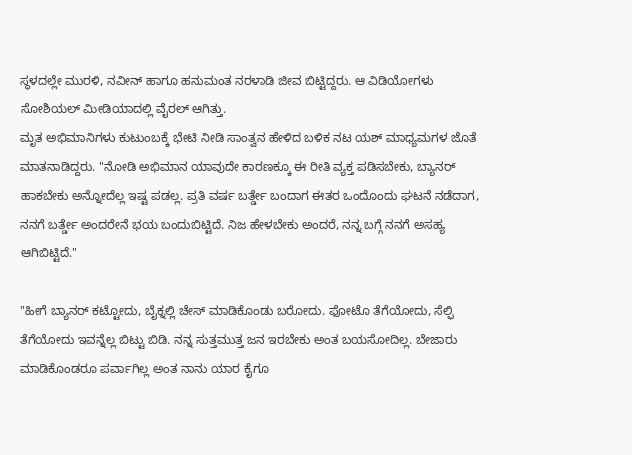ಸ್ಥಳದಲ್ಲೇ ಮುರಳಿ, ನವೀನ್ ಹಾಗೂ ಹನುಮಂತ ನರಳಾಡಿ ಜೀವ ಬಿಟ್ಟಿದ್ದರು. ಆ ವಿಡಿಯೋಗಳು ಸೋಶಿಯಲ್ ಮೀಡಿಯಾದಲ್ಲಿ ವೈರಲ್ ಆಗಿತ್ತು.
ಮೃತ ಅಭಿಮಾನಿಗಳು ಕುಟುಂಬಕ್ಕೆ ಭೇಟಿ ನೀಡಿ ಸಾಂತ್ವನ ಹೇಳಿದ ಬಳಿಕ ನಟ ಯಶ್ ಮಾಧ್ಯಮಗಳ ಜೊತೆ ಮಾತನಾಡಿದ್ದರು. "ನೋಡಿ ಅಭಿಮಾನ ಯಾವುದೇ ಕಾರಣಕ್ಕೂ ಈ ರೀತಿ ವ್ಯಕ್ತ ಪಡಿಸಬೇಕು, ಬ್ಯಾನರ್ ಹಾಕಬೇಕು ಅನ್ನೋದೆಲ್ಲ ಇಷ್ಟ ಪಡಲ್ಲ. ಪ್ರತಿ ವರ್ಷ ಬರ್ತ್ಡೇ ಬಂದಾಗ ಈತರ ಒಂದೊಂದು ಘಟನೆ ನಡೆದಾಗ, ನನಗೆ ಬರ್ತ್ಡೇ ಅಂದರೇನೆ ಭಯ ಬಂದುಬಿಟ್ಟಿದೆ. ನಿಜ ಹೇಳಬೇಕು ಅಂದರೆ, ನನ್ನ ಬಗ್ಗೆ ನನಗೆ ಅಸಹ್ಯ ಆಗಿಬಿಟ್ಟಿದೆ."

"ಹೀಗೆ ಬ್ಯಾನರ್ ಕಟ್ಟೋದು, ಬೈಕ್ನಲ್ಲಿ ಚೇಸ್ ಮಾಡಿಕೊಂಡು ಬರೋದು. ಫೋಟೊ ತೆಗೆಯೋದು, ಸೆಲ್ಫಿ ತೆಗೆಯೋದು ಇವನ್ನೆಲ್ಲ ಬಿಟ್ಟು ಬಿಡಿ. ನನ್ನ ಸುತ್ತಮುತ್ತ ಜನ ಇರಬೇಕು ಅಂತ ಬಯಸೋದಿಲ್ಲ. ಬೇಜಾರು ಮಾಡಿಕೊಂಡರೂ ಪರ್ವಾಗಿಲ್ಲ ಅಂತ ನಾನು ಯಾರ ಕೈಗೂ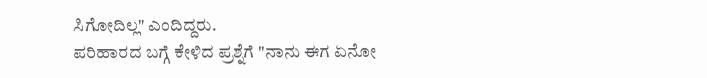ಸಿಗೋದಿಲ್ಲ" ಎಂದಿದ್ದರು.
ಪರಿಹಾರದ ಬಗ್ಗೆ ಕೇಳಿದ ಪ್ರಶ್ನೆಗೆ "ನಾನು ಈಗ ಏನೋ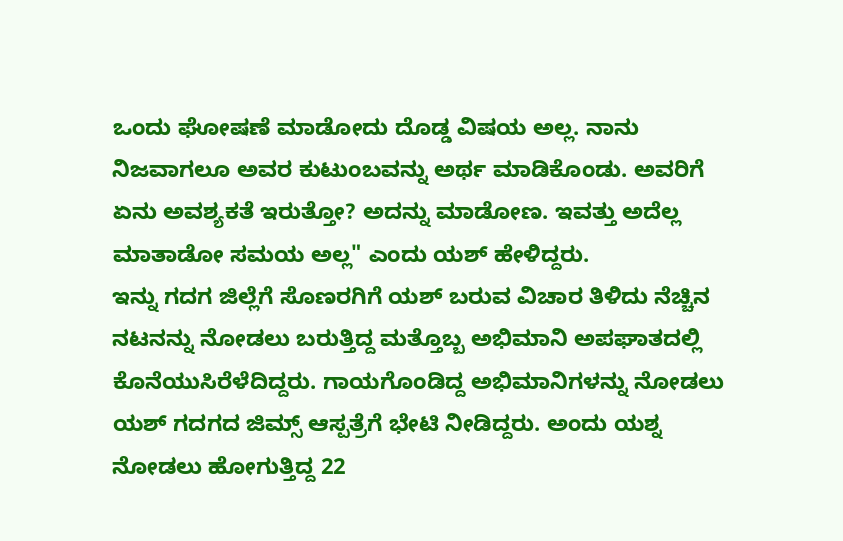ಒಂದು ಘೋಷಣೆ ಮಾಡೋದು ದೊಡ್ಡ ವಿಷಯ ಅಲ್ಲ. ನಾನು ನಿಜವಾಗಲೂ ಅವರ ಕುಟುಂಬವನ್ನು ಅರ್ಥ ಮಾಡಿಕೊಂಡು. ಅವರಿಗೆ ಏನು ಅವಶ್ಯಕತೆ ಇರುತ್ತೋ? ಅದನ್ನು ಮಾಡೋಣ. ಇವತ್ತು ಅದೆಲ್ಲ ಮಾತಾಡೋ ಸಮಯ ಅಲ್ಲ" ಎಂದು ಯಶ್ ಹೇಳಿದ್ದರು.
ಇನ್ನು ಗದಗ ಜಿಲ್ಲೆಗೆ ಸೊಣರಗಿಗೆ ಯಶ್ ಬರುವ ವಿಚಾರ ತಿಳಿದು ನೆಚ್ಚಿನ ನಟನನ್ನು ನೋಡಲು ಬರುತ್ತಿದ್ದ ಮತ್ತೊಬ್ಬ ಅಭಿಮಾನಿ ಅಪಘಾತದಲ್ಲಿ ಕೊನೆಯುಸಿರೆಳೆದಿದ್ದರು. ಗಾಯಗೊಂಡಿದ್ದ ಅಭಿಮಾನಿಗಳನ್ನು ನೋಡಲು ಯಶ್ ಗದಗದ ಜಿಮ್ಸ್ ಆಸ್ಪತ್ರೆಗೆ ಭೇಟಿ ನೀಡಿದ್ದರು. ಅಂದು ಯಶ್ನ ನೋಡಲು ಹೋಗುತ್ತಿದ್ದ 22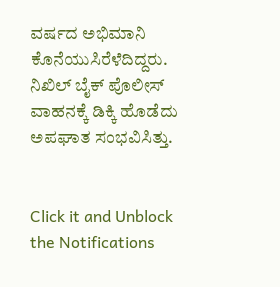ವರ್ಷದ ಅಭಿಮಾನಿ ಕೊನೆಯುಸಿರೆಳೆದಿದ್ದರು. ನಿಖಿಲ್ ಬೈಕ್ ಪೊಲೀಸ್ ವಾಹನಕ್ಕೆ ಡಿಕ್ಕಿ ಹೊಡೆದು ಅಪಘಾತ ಸಂಭವಿಸಿತ್ತು.


Click it and Unblock the Notifications